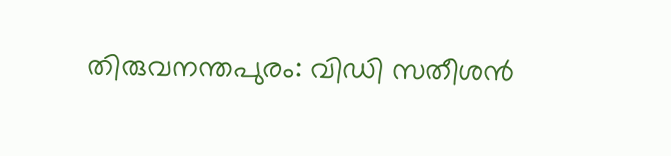തിരുവനന്തപുരം: വിഡി സതീശൻ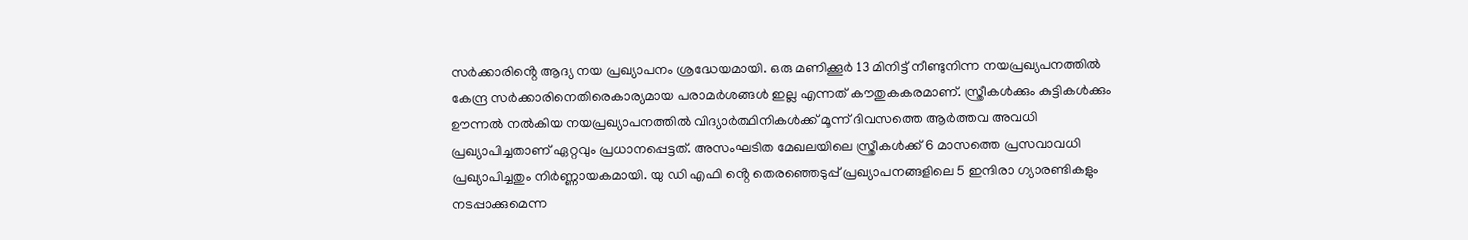സർക്കാരിൻ്റെ ആദ്യ നയ പ്രഖ്യാപനം ശ്രദ്ധേയമായി. ഒരു മണിക്കൂർ 13 മിനിട്ട് നീണ്ടുനിന്ന നയപ്രഖ്യപനത്തിൽ കേന്ദ്ര സർക്കാരിനെതിരെകാര്യമായ പരാമർശങ്ങൾ ഇല്ല എന്നത് കൗതുകകരമാണ്. സ്ത്രീകൾക്കും കുട്ടികൾക്കും ഊന്നൽ നൽകിയ നയപ്രഖ്യാപനത്തിൽ വിദ്യാർത്ഥിനികൾക്ക് മൂന്ന് ദിവസത്തെ ആർത്തവ അവധി പ്രഖ്യാപിച്ചതാണ് ഏറ്റവും പ്രധാനപ്പെട്ടത്. അസംഘടിത മേഖലയിലെ സ്ത്രീകൾക്ക് 6 മാസത്തെ പ്രസവാവധി പ്രഖ്യാപിച്ചതും നിർണ്ണായകമായി. യു ഡി എഫി ൻ്റെ തെരഞ്ഞെടുപ്പ് പ്രഖ്യാപനങ്ങളിലെ 5 ഇന്ദിരാ ഗ്യാരണ്ടികളും നടപ്പാക്കുമെന്ന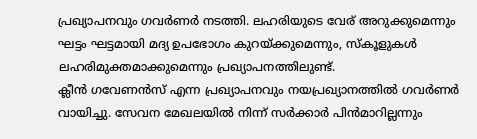പ്രഖ്യാപനവും ഗവർണർ നടത്തി. ലഹരിയുടെ വേര് അറുക്കുമെന്നും ഘട്ടം ഘട്ടമായി മദ്യ ഉപഭോഗം കുറയ്ക്കുമെന്നും, സ്കൂളുകൾ ലഹരിമുക്തമാക്കുമെന്നും പ്രഖ്യാപനത്തിലുണ്ട്.
ക്ലീൻ ഗവേണൻസ് എന്ന പ്രഖ്യാപനവും നയപ്രഖ്യാനത്തിൽ ഗവർണർ വായിച്ചു. സേവന മേഖലയിൽ നിന്ന് സർക്കാർ പിൻമാറില്ലന്നും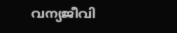വന്യജീവി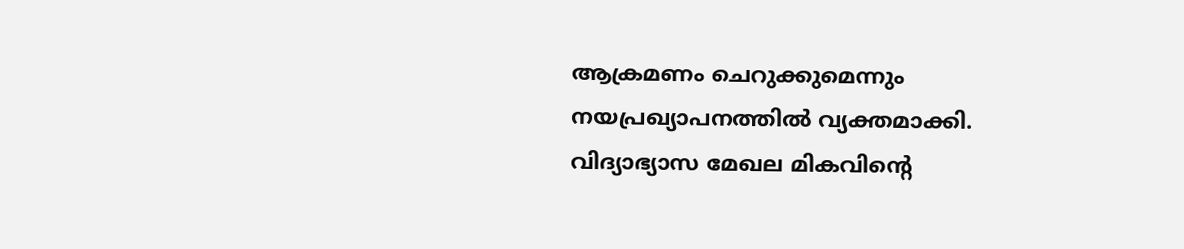ആക്രമണം ചെറുക്കുമെന്നും നയപ്രഖ്യാപനത്തിൽ വ്യക്തമാക്കി.
വിദ്യാഭ്യാസ മേഖല മികവിൻ്റെ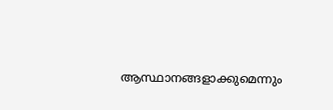ആസ്ഥാനങ്ങളാക്കുമെന്നും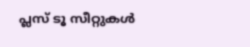പ്ലസ് ടൂ സീറ്റുകൾ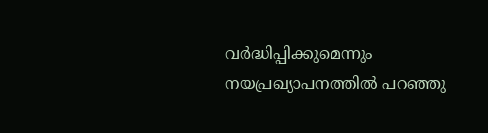വർദ്ധിപ്പിക്കുമെന്നും നയപ്രഖ്യാപനത്തിൽ പറഞ്ഞു